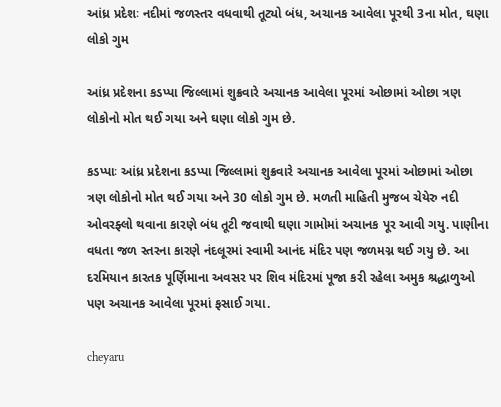આંધ્ર પ્રદેશઃ નદીમાં જળસ્તર વધવાથી તૂટ્યો બંધ, અચાનક આવેલા પૂરથી 3ના મોત, ઘણા લોકો ગુમ

આંધ્ર પ્રદેશના કડપ્પા જિલ્લામાં શુક્રવારે અચાનક આવેલા પૂરમાં ઓછામાં ઓછા ત્રણ લોકોનો મોત થઈ ગયા અને ઘણા લોકો ગુમ છે.

કડપ્પાઃ આંધ્ર પ્રદેશના કડપ્પા જિલ્લામાં શુક્રવારે અચાનક આવેલા પૂરમાં ઓછામાં ઓછા ત્રણ લોકોનો મોત થઈ ગયા અને 30 લોકો ગુમ છે. મળતી માહિતી મુજબ ચેયેરુ નદી ઓવરફ્લો થવાના કારણે બંધ તૂટી જવાથી ઘણા ગામોમાં અચાનક પૂર આવી ગયુ. પાણીના વધતા જળ સ્તરના કારણે નંદલૂરમાં સ્વામી આનંદ મંદિર પણ જળમગ્ન થઈ ગયુ છે. આ દરમિયાન કારતક પૂર્ણિમાના અવસર પર શિવ મંદિરમાં પૂજા કરી રહેલા અમુક શ્રદ્ધાળુઓ પણ અચાનક આવેલા પૂરમાં ફસાઈ ગયા.

cheyaru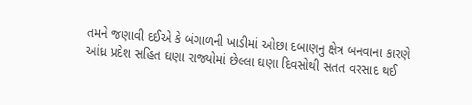તમને જણાવી દઈએ કે બંગાળની ખાડીમાં ઓછા દબાણનુ ક્ષેત્ર બનવાના કારણે આંધ્ર પ્રદેશ સહિત ઘણા રાજ્યોમાં છેલ્લા ઘણા દિવસોથી સતત વરસાદ થઈ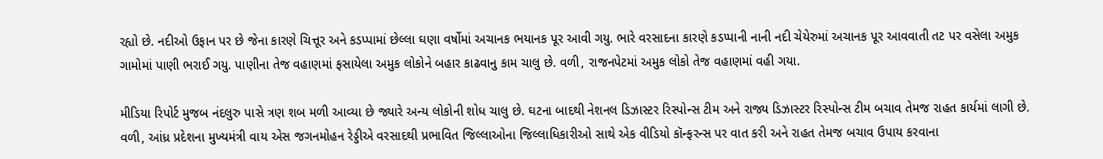રહ્યો છે. નદીઓ ઉફાન પર છે જેના કારણે ચિત્તૂર અને કડપ્પામાં છેલ્લા ઘણા વર્ષોમાં અચાનક ભયાનક પૂર આવી ગયુ. ભારે વરસાદના કારણે કડપ્પાની નાની નદી ચેયેરુમાં અચાનક પૂર આવવાતી તટ પર વસેલા અમુક ગામોમાં પાણી ભરાઈ ગયુ. પાણીના તેજ વહાણમાં ફસાયેલા અમુક લોકોને બહાર કાઢવાનુ કામ ચાલુ છે. વળી, રાજનપેટમાં અમુક લોકો તેજ વહાણમાં વહી ગયા.

મીડિયા રિપોર્ટ મુજબ નંદલુરુ પાસે ત્રણ શબ મળી આવ્યા છે જ્યારે અન્ય લોકોની શોધ ચાલુ છે. ઘટના બાદથી નેશનલ ડિઝાસ્ટર રિસ્પોન્સ ટીમ અને રાજ્ય ડિઝાસ્ટર રિસ્પોન્સ ટીમ બચાવ તેમજ રાહત કાર્યમાં લાગી છે. વળી, આંધ્ર પ્રદેશના મુખ્યમંત્રી વાય એસ જગનમોહન રેડ્ડીએ વરસાદથી પ્રભાવિત જિલ્લાઓના જિલ્લાધિકારીઓ સાથે એક વીડિયો કૉન્ફરન્સ પર વાત કરી અને રાહત તેમજ બચાવ ઉપાય કરવાના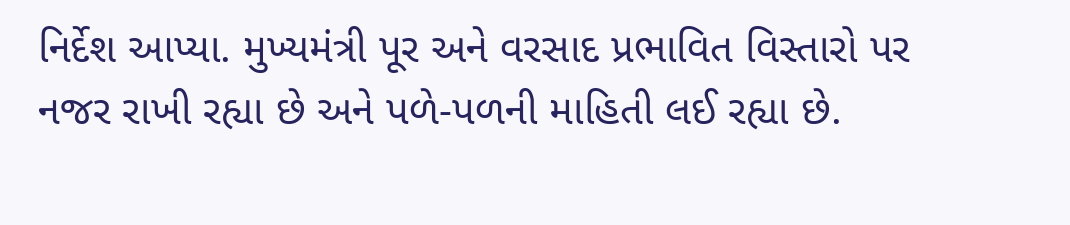નિર્દેશ આપ્યા. મુખ્યમંત્રી પૂર અને વરસાદ પ્રભાવિત વિસ્તારો પર નજર રાખી રહ્યા છે અને પળે-પળની માહિતી લઈ રહ્યા છે.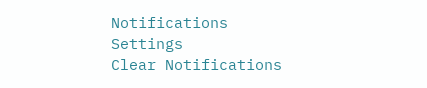Notifications
Settings
Clear Notifications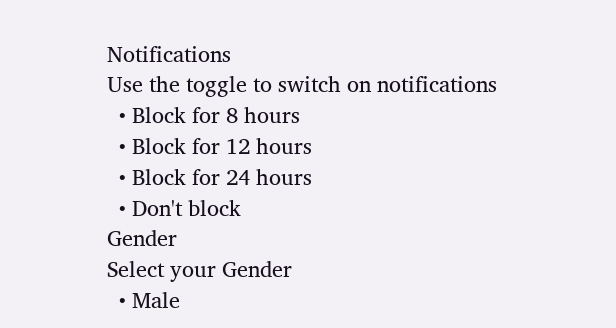Notifications
Use the toggle to switch on notifications
  • Block for 8 hours
  • Block for 12 hours
  • Block for 24 hours
  • Don't block
Gender
Select your Gender
  • Male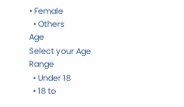• Female
  • Others
Age
Select your Age Range
  • Under 18
  • 18 to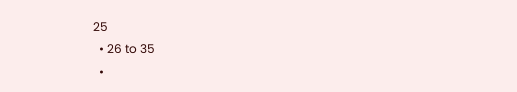25
  • 26 to 35
  •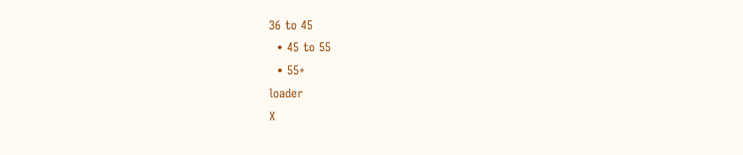36 to 45
  • 45 to 55
  • 55+
loader
X